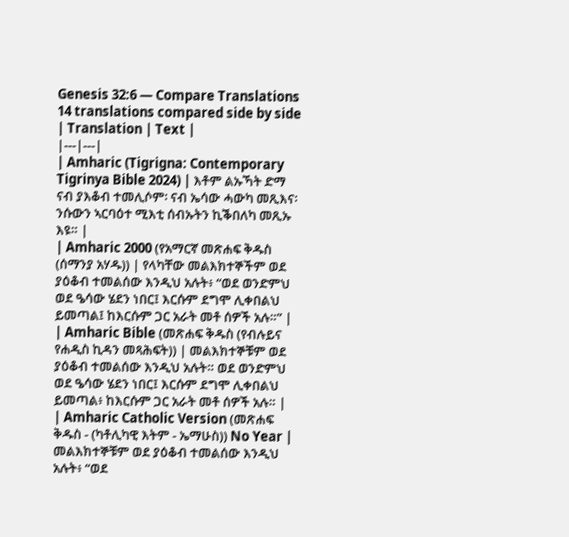Genesis 32:6 — Compare Translations
14 translations compared side by side
| Translation | Text |
|---|---|
| Amharic (Tigrigna: Contemporary Tigrinya Bible 2024) | እቶም ልኡኻት ድማ ናብ ያእቆብ ተመሊሶም፡ ናብ ኤሳው ሓውካ መጺእና፡ ንሱውን ኣርባዕተ ሚእቲ ሰብኡትን ኪቕበለካ መጺኡ እዩ። |
| Amharic 2000 (የአማርኛ መጽሐፍ ቅዱስ (ሰማንያ አሃዱ)) | የላካቸው መልእክተኞችም ወደ ያዕቆብ ተመልሰው እንዲህ አሉት፥ “ወደ ወንድምህ ወደ ዔሳው ሄደን ነበር፤ እርሱም ደግሞ ሊቀበልህ ይመጣል፤ ከእርሱም ጋር አራት መቶ ሰዎች አሉ።” |
| Amharic Bible (መጽሐፍ ቅዱስ (የብሉይና የሐዲስ ኪዳን መጻሕፍት)) | መልእክተኞቹም ወደ ያዕቆብ ተመልሰው እንዲህ አሉት። ወደ ወንድምህ ወደ ዔሳው ሄደን ነበር፤ እርሱም ደግሞ ሊቀበልህ ይመጣል፥ ከእርሱም ጋር አራት መቶ ሰዎች አሉ። |
| Amharic Catholic Version (መጽሐፍ ቅዱስ - (ካቶሊካዊ እትም - ኤማሁስ)) No Year | መልእክተኞቹም ወደ ያዕቆብ ተመልሰው እንዲህ አሉት፥ “ወደ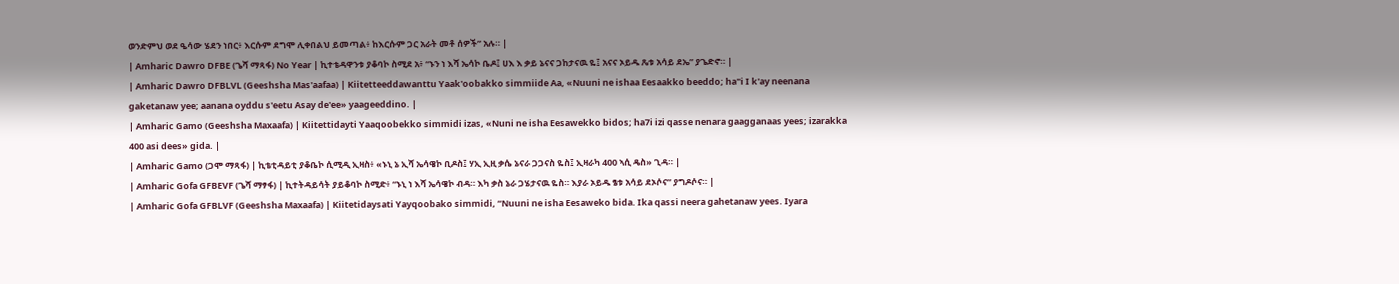ወንድምህ ወደ ዔሳው ሄደን ነበር፥ እርሱም ደግሞ ሊቀበልህ ይመጣል፥ ከእርሱም ጋር አራት መቶ ሰዎች” አሉ። |
| Amharic Dawro DFBE (ጌሻ ማጻፋ) No Year | ኪተቴዳዋንቱ ያቆባኮ ስሚደ አ፥ “ኑን ነ እሻ ኤሳኮ ቤዶ፤ ሀእ እ ቃይ ኔናና ጋከታናዉ ዬ፤ አናና ኦይዱ ጼቱ አሳይ ደኤ” ያጌድኖ። |
| Amharic Dawro DFBLVL (Geeshsha Mas'aafaa) | Kiitetteeddawanttu Yaak'oobakko simmiide Aa, «Nuuni ne ishaa Eesaakko beeddo; ha"i I k'ay neenana gaketanaw yee; aanana oyddu s'eetu Asay de'ee» yaageeddino. |
| Amharic Gamo (Geeshsha Maxaafa) | Kiitettidayti Yaaqoobekko simmidi izas, «Nuni ne isha Eesawekko bidos; ha7i izi qasse nenara gaagganaas yees; izarakka 400 asi dees» gida. |
| Amharic Gamo (ጋሞ ማጻፋ) | ኪቴቲዳይቲ ያቆቤኮ ሲሚዲ ኢዛስ፥ «ኑኒ ኔ ኢሻ ኤሳዌኮ ቢዶስ፤ ሃኢ ኢዚ ቃሴ ኔናራ ጋጋናስ ዬስ፤ ኢዛራካ 400 ኣሲ ዴስ» ጊዳ። |
| Amharic Gofa GFBEVF (ጌሻ ማፃፋ) | ኪተትዳይሳት ያይቆባኮ ስሚድ፥ “ኑኒ ነ እሻ ኤሳዌኮ ብዳ። እካ ቃስ ኔራ ጋሄታናዉ ዬስ። እያራ ኦይዱ ፄቱ አሳይ ደኦሶና” ያግዶሶና። |
| Amharic Gofa GFBLVF (Geeshsha Maxaafa) | Kiitetidaysati Yayqoobako simmidi, “Nuuni ne isha Eesaweko bida. Ika qassi neera gahetanaw yees. Iyara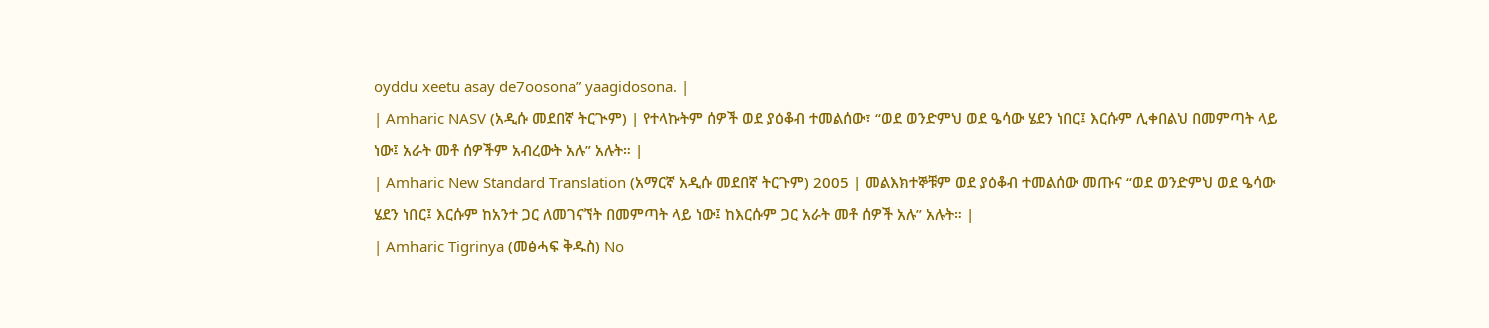oyddu xeetu asay de7oosona” yaagidosona. |
| Amharic NASV (አዲሱ መደበኛ ትርጒም) | የተላኩትም ሰዎች ወደ ያዕቆብ ተመልሰው፣ “ወደ ወንድምህ ወደ ዔሳው ሄደን ነበር፤ እርሱም ሊቀበልህ በመምጣት ላይ ነው፤ አራት መቶ ሰዎችም አብረውት አሉ” አሉት። |
| Amharic New Standard Translation (አማርኛ አዲሱ መደበኛ ትርጉም) 2005 | መልእክተኞቹም ወደ ያዕቆብ ተመልሰው መጡና “ወደ ወንድምህ ወደ ዔሳው ሄደን ነበር፤ እርሱም ከአንተ ጋር ለመገናኘት በመምጣት ላይ ነው፤ ከእርሱም ጋር አራት መቶ ሰዎች አሉ” አሉት። |
| Amharic Tigrinya (መፅሓፍ ቅዱስ) No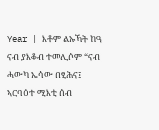Year | እቶም ልኡኻት ከዓ ናብ ያእቆብ ተመሊሶም “ናብ ሓውካ ኤሳው በፂሕና፤ ኣርባዕተ ሚእቲ ሰብ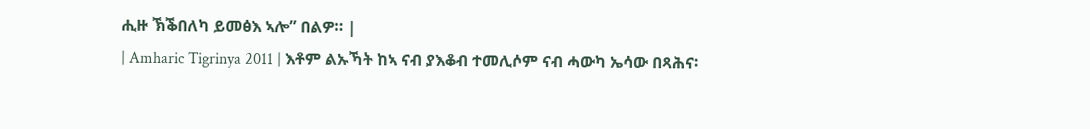ሒዙ ኽቕበለካ ይመፅእ ኣሎ” በልዎ። |
| Amharic Tigrinya 2011 | እቶም ልኡኻት ከኣ ናብ ያእቆብ ተመሊሶም ናብ ሓውካ ኤሳው በጻሕና፡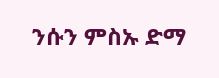ንሱን ምስኡ ድማ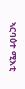ኣርባዕተ ሚእቲ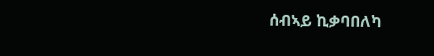ሰብኣይ ኪቃባበለካ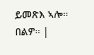ይመጽእ ኣሎ። በልዎ። |